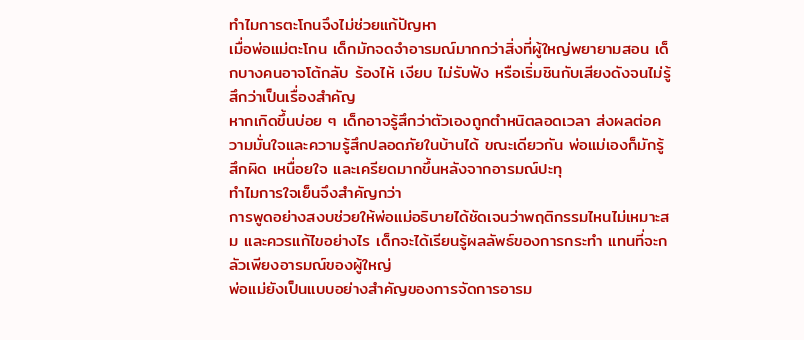ทำไมการตะโกนจึงไม่ช่วยแก้ปัญหา
เมื่อพ่อแม่ตะโกน เด็กมักจดจำอารมณ์มากกว่าสิ่งที่ผู้ใหญ่พยายามสอน เด็กบางคนอาจโต้กลับ ร้องไห้ เงียบ ไม่รับฟัง หรือเริ่มชินกับเสียงดังจนไม่รู้สึกว่าเป็นเรื่องสำคัญ
หากเกิดขึ้นบ่อย ๆ เด็กอาจรู้สึกว่าตัวเองถูกตำหนิตลอดเวลา ส่งผลต่อความมั่นใจและความรู้สึกปลอดภัยในบ้านได้ ขณะเดียวกัน พ่อแม่เองก็มักรู้สึกผิด เหนื่อยใจ และเครียดมากขึ้นหลังจากอารมณ์ปะทุ
ทำไมการใจเย็นจึงสำคัญกว่า
การพูดอย่างสงบช่วยให้พ่อแม่อธิบายได้ชัดเจนว่าพฤติกรรมไหนไม่เหมาะสม และควรแก้ไขอย่างไร เด็กจะได้เรียนรู้ผลลัพธ์ของการกระทำ แทนที่จะกลัวเพียงอารมณ์ของผู้ใหญ่
พ่อแม่ยังเป็นแบบอย่างสำคัญของการจัดการอารม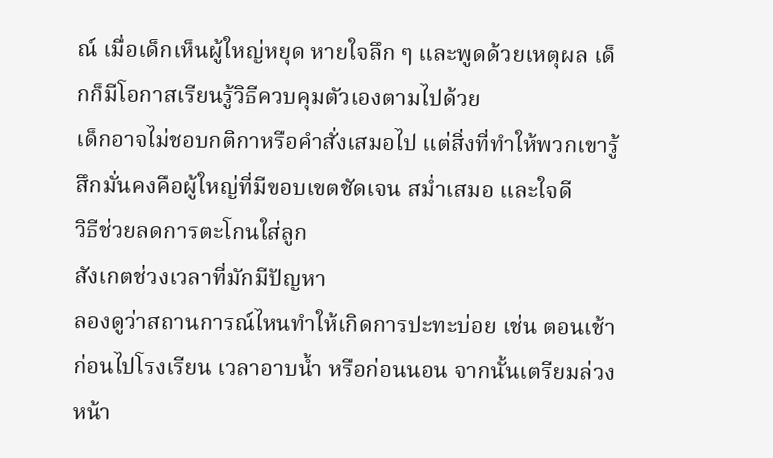ณ์ เมื่อเด็กเห็นผู้ใหญ่หยุด หายใจลึก ๆ และพูดด้วยเหตุผล เด็กก็มีโอกาสเรียนรู้วิธีควบคุมตัวเองตามไปด้วย
เด็กอาจไม่ชอบกติกาหรือคำสั่งเสมอไป แต่สิ่งที่ทำให้พวกเขารู้สึกมั่นคงคือผู้ใหญ่ที่มีขอบเขตชัดเจน สม่ำเสมอ และใจดี
วิธีช่วยลดการตะโกนใส่ลูก
สังเกตช่วงเวลาที่มักมีปัญหา
ลองดูว่าสถานการณ์ไหนทำให้เกิดการปะทะบ่อย เช่น ตอนเช้าก่อนไปโรงเรียน เวลาอาบน้ำ หรือก่อนนอน จากนั้นเตรียมล่วงหน้า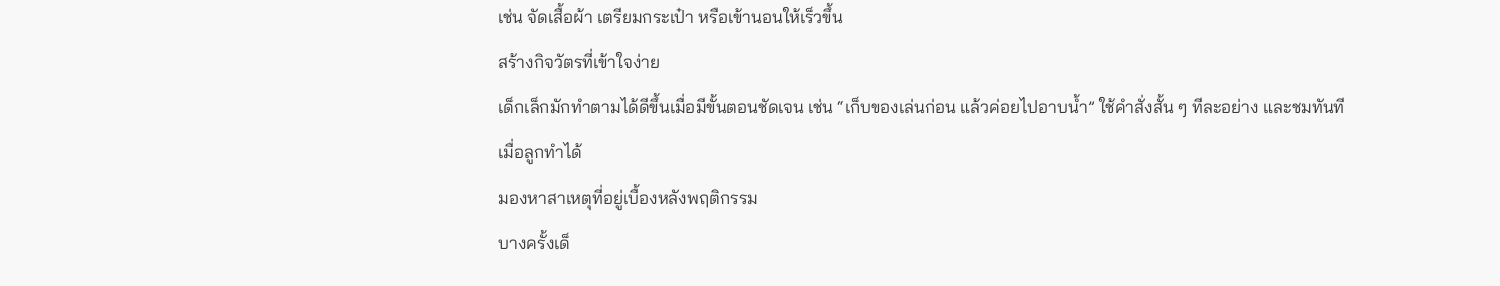เช่น จัดเสื้อผ้า เตรียมกระเป๋า หรือเข้านอนให้เร็วขึ้น
สร้างกิจวัตรที่เข้าใจง่าย
เด็กเล็กมักทำตามได้ดีขึ้นเมื่อมีขั้นตอนชัดเจน เช่น “เก็บของเล่นก่อน แล้วค่อยไปอาบน้ำ” ใช้คำสั่งสั้น ๆ ทีละอย่าง และชมทันทีเมื่อลูกทำได้
มองหาสาเหตุที่อยู่เบื้องหลังพฤติกรรม
บางครั้งเด็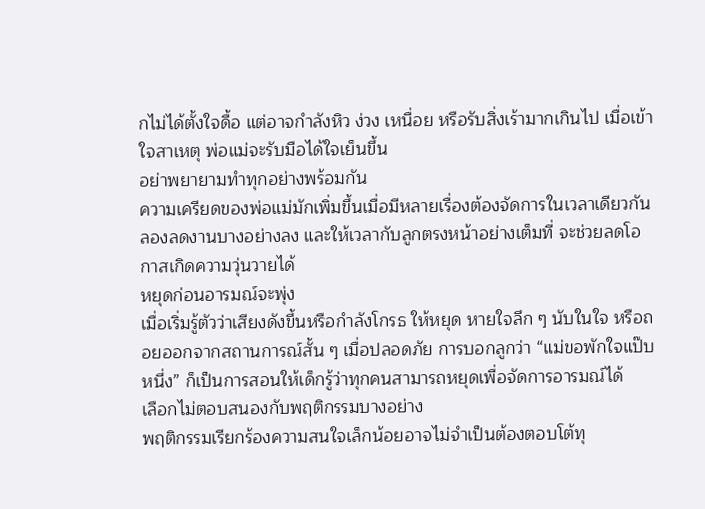กไม่ได้ตั้งใจดื้อ แต่อาจกำลังหิว ง่วง เหนื่อย หรือรับสิ่งเร้ามากเกินไป เมื่อเข้าใจสาเหตุ พ่อแม่จะรับมือได้ใจเย็นขึ้น
อย่าพยายามทำทุกอย่างพร้อมกัน
ความเครียดของพ่อแม่มักเพิ่มขึ้นเมื่อมีหลายเรื่องต้องจัดการในเวลาเดียวกัน ลองลดงานบางอย่างลง และให้เวลากับลูกตรงหน้าอย่างเต็มที่ จะช่วยลดโอกาสเกิดความวุ่นวายได้
หยุดก่อนอารมณ์จะพุ่ง
เมื่อเริ่มรู้ตัวว่าเสียงดังขึ้นหรือกำลังโกรธ ให้หยุด หายใจลึก ๆ นับในใจ หรือถอยออกจากสถานการณ์สั้น ๆ เมื่อปลอดภัย การบอกลูกว่า “แม่ขอพักใจแป๊บหนึ่ง” ก็เป็นการสอนให้เด็กรู้ว่าทุกคนสามารถหยุดเพื่อจัดการอารมณ์ได้
เลือกไม่ตอบสนองกับพฤติกรรมบางอย่าง
พฤติกรรมเรียกร้องความสนใจเล็กน้อยอาจไม่จำเป็นต้องตอบโต้ทุ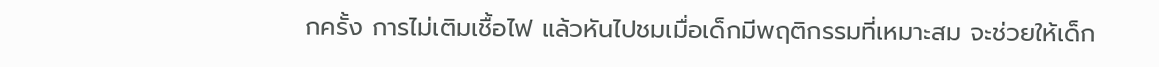กครั้ง การไม่เติมเชื้อไฟ แล้วหันไปชมเมื่อเด็กมีพฤติกรรมที่เหมาะสม จะช่วยให้เด็ก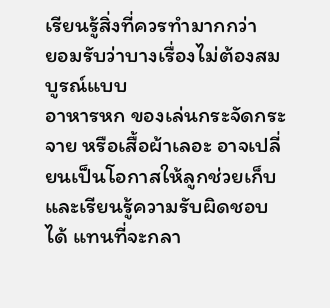เรียนรู้สิ่งที่ควรทำมากกว่า
ยอมรับว่าบางเรื่องไม่ต้องสมบูรณ์แบบ
อาหารหก ของเล่นกระจัดกระจาย หรือเสื้อผ้าเลอะ อาจเปลี่ยนเป็นโอกาสให้ลูกช่วยเก็บและเรียนรู้ความรับผิดชอบได้ แทนที่จะกลา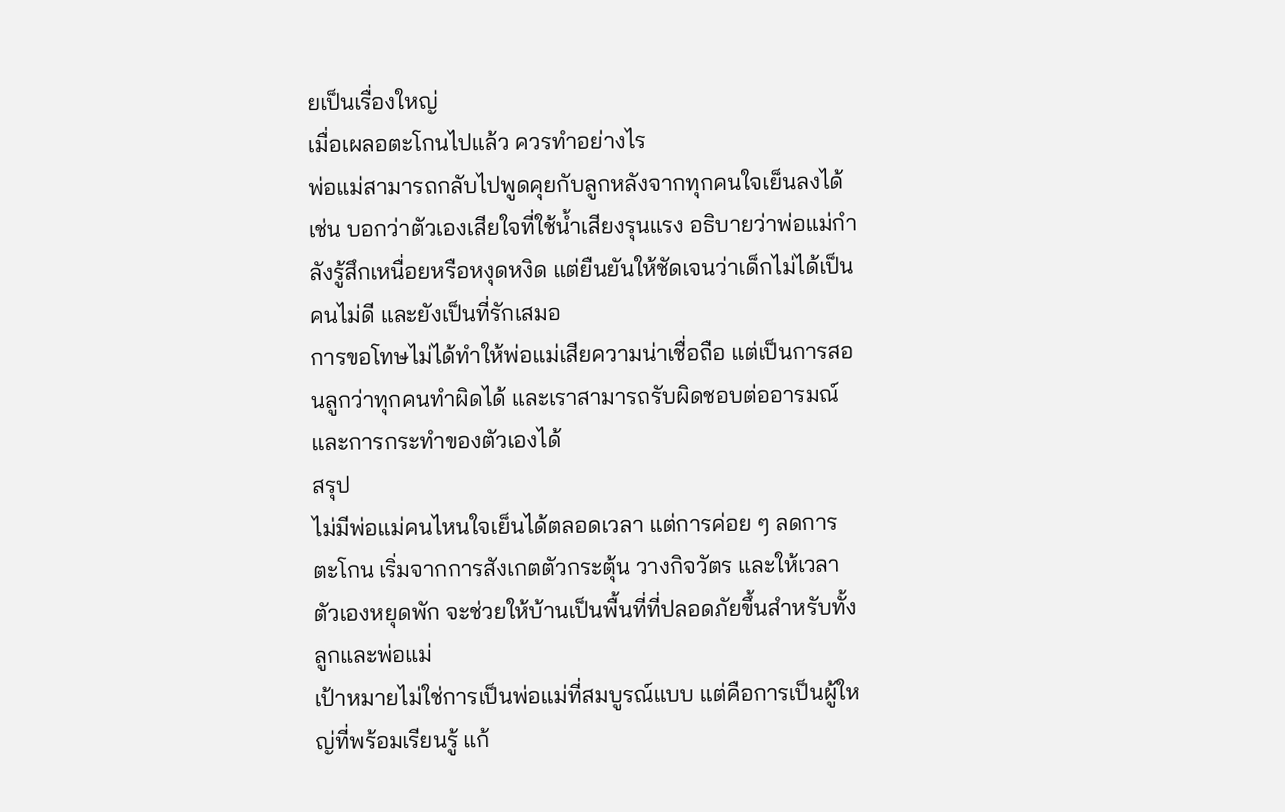ยเป็นเรื่องใหญ่
เมื่อเผลอตะโกนไปแล้ว ควรทำอย่างไร
พ่อแม่สามารถกลับไปพูดคุยกับลูกหลังจากทุกคนใจเย็นลงได้ เช่น บอกว่าตัวเองเสียใจที่ใช้น้ำเสียงรุนแรง อธิบายว่าพ่อแม่กำลังรู้สึกเหนื่อยหรือหงุดหงิด แต่ยืนยันให้ชัดเจนว่าเด็กไม่ได้เป็นคนไม่ดี และยังเป็นที่รักเสมอ
การขอโทษไม่ได้ทำให้พ่อแม่เสียความน่าเชื่อถือ แต่เป็นการสอนลูกว่าทุกคนทำผิดได้ และเราสามารถรับผิดชอบต่ออารมณ์และการกระทำของตัวเองได้
สรุป
ไม่มีพ่อแม่คนไหนใจเย็นได้ตลอดเวลา แต่การค่อย ๆ ลดการตะโกน เริ่มจากการสังเกตตัวกระตุ้น วางกิจวัตร และให้เวลาตัวเองหยุดพัก จะช่วยให้บ้านเป็นพื้นที่ที่ปลอดภัยขึ้นสำหรับทั้งลูกและพ่อแม่
เป้าหมายไม่ใช่การเป็นพ่อแม่ที่สมบูรณ์แบบ แต่คือการเป็นผู้ใหญ่ที่พร้อมเรียนรู้ แก้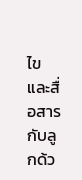ไข และสื่อสารกับลูกด้ว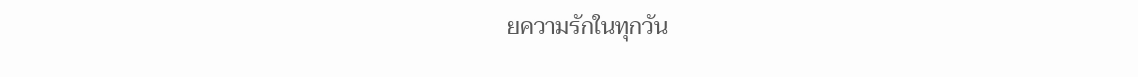ยความรักในทุกวัน